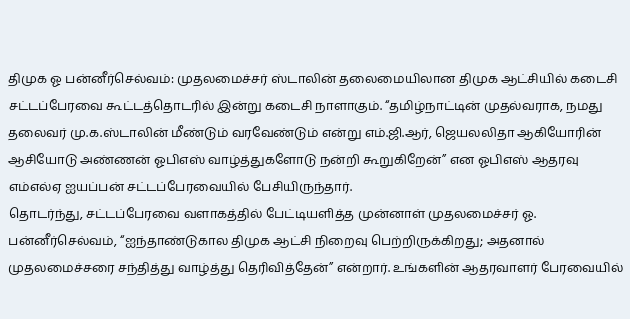திமுக ஓ பன்னீர்செல்வம்: முதலமைச்சர் ஸ்டாலின் தலைமையிலான திமுக ஆட்சியில் கடைசி சட்டப்பேரவை கூட்டத்தொடரில் இன்று கடைசி நாளாகும். “தமிழ்நாட்டின் முதல்வராக, நமது தலைவர் மு.க.ஸ்டாலின் மீண்டும் வரவேண்டும் என்று எம்.ஜி.ஆர், ஜெயலலிதா ஆகியோரின் ஆசியோடு அண்ணன் ஓபிஎஸ் வாழ்த்துகளோடு நன்றி கூறுகிறேன்” என ஓபிஎஸ் ஆதரவு எம்எல்ஏ ஐயப்பன் சட்டப்பேரவையில் பேசியிருந்தார்.
தொடர்ந்து, சட்டப்பேரவை வளாகத்தில் பேட்டியளித்த முன்னாள் முதலமைச்சர் ஓ. பன்னீர்செல்வம், “ஐந்தாண்டுகால திமுக ஆட்சி நிறைவு பெற்றிருக்கிறது; அதனால் முதலமைச்சரை சந்தித்து வாழ்த்து தெரிவித்தேன்” என்றார். உங்களின் ஆதரவாளர் பேரவையில்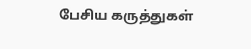பேசிய கருத்துகள்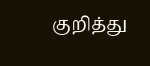குறித்து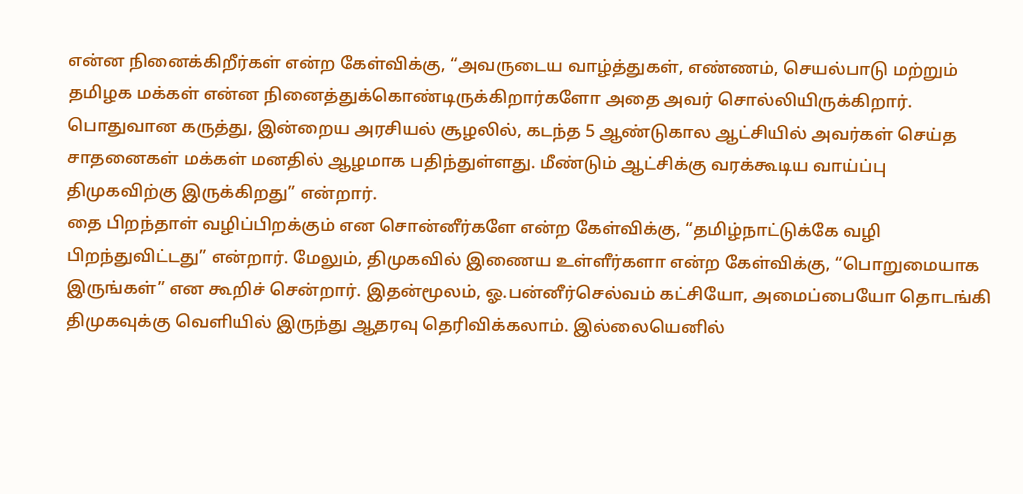என்ன நினைக்கிறீர்கள் என்ற கேள்விக்கு, “அவருடைய வாழ்த்துகள், எண்ணம், செயல்பாடு மற்றும் தமிழக மக்கள் என்ன நினைத்துக்கொண்டிருக்கிறார்களோ அதை அவர் சொல்லியிருக்கிறார். பொதுவான கருத்து, இன்றைய அரசியல் சூழலில், கடந்த 5 ஆண்டுகால ஆட்சியில் அவர்கள் செய்த சாதனைகள் மக்கள் மனதில் ஆழமாக பதிந்துள்ளது. மீண்டும் ஆட்சிக்கு வரக்கூடிய வாய்ப்பு திமுகவிற்கு இருக்கிறது” என்றார்.
தை பிறந்தாள் வழிப்பிறக்கும் என சொன்னீர்களே என்ற கேள்விக்கு, “தமிழ்நாட்டுக்கே வழி பிறந்துவிட்டது” என்றார். மேலும், திமுகவில் இணைய உள்ளீர்களா என்ற கேள்விக்கு, “பொறுமையாக இருங்கள்” என கூறிச் சென்றார். இதன்மூலம், ஓ.பன்னீர்செல்வம் கட்சியோ, அமைப்பையோ தொடங்கி திமுகவுக்கு வெளியில் இருந்து ஆதரவு தெரிவிக்கலாம். இல்லையெனில்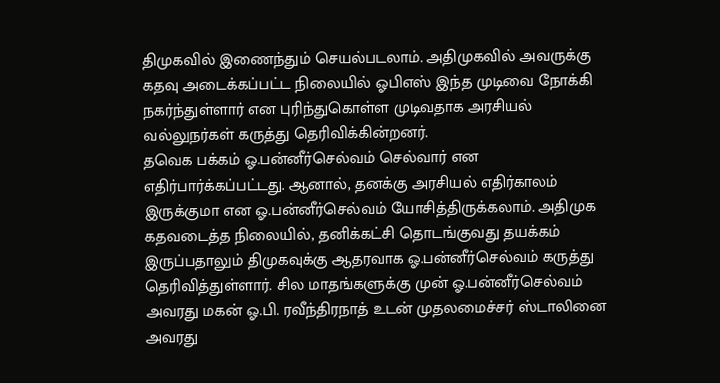திமுகவில் இணைந்தும் செயல்படலாம். அதிமுகவில் அவருக்கு கதவு அடைக்கப்பட்ட நிலையில் ஓபிஎஸ் இந்த முடிவை நோக்கி நகர்ந்துள்ளார் என புரிந்துகொள்ள முடிவதாக அரசியல் வல்லுநர்கள் கருத்து தெரிவிக்கின்றனர்.
தவெக பக்கம் ஓ.பன்னீர்செல்வம் செல்வார் என எதிர்பார்க்கப்பட்டது. ஆனால், தனக்கு அரசியல் எதிர்காலம் இருக்குமா என ஓ.பன்னீர்செல்வம் யோசித்திருக்கலாம். அதிமுக கதவடைத்த நிலையில், தனிக்கட்சி தொடங்குவது தயக்கம் இருப்பதாலும் திமுகவுக்கு ஆதரவாக ஓ.பன்னீர்செல்வம் கருத்து தெரிவித்துள்ளார். சில மாதங்களுக்கு முன் ஓ.பன்னீர்செல்வம் அவரது மகன் ஓ.பி. ரவீந்திரநாத் உடன் முதலமைச்சர் ஸ்டாலினை அவரது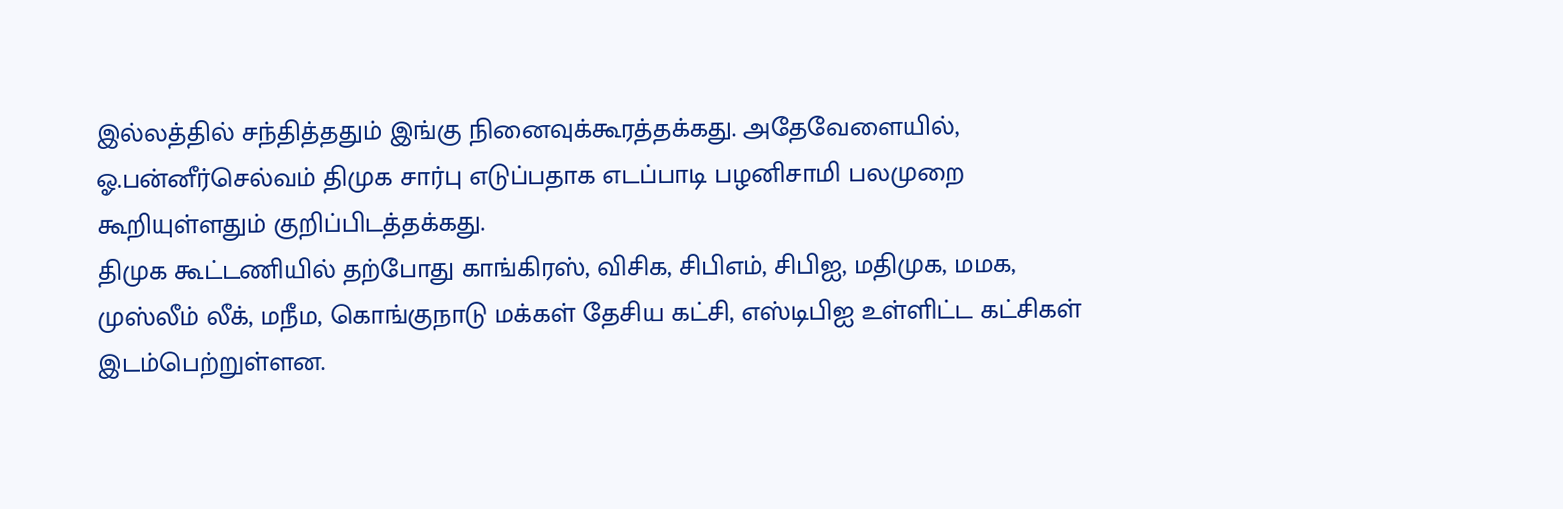இல்லத்தில் சந்தித்ததும் இங்கு நினைவுக்கூரத்தக்கது. அதேவேளையில், ஓ.பன்னீர்செல்வம் திமுக சார்பு எடுப்பதாக எடப்பாடி பழனிசாமி பலமுறை கூறியுள்ளதும் குறிப்பிடத்தக்கது.
திமுக கூட்டணியில் தற்போது காங்கிரஸ், விசிக, சிபிஎம், சிபிஐ, மதிமுக, மமக, முஸ்லீம் லீக், மநீம, கொங்குநாடு மக்கள் தேசிய கட்சி, எஸ்டிபிஐ உள்ளிட்ட கட்சிகள் இடம்பெற்றுள்ளன.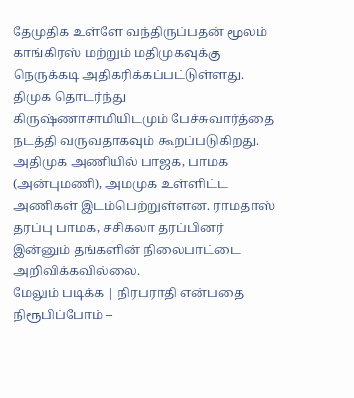தேமுதிக உள்ளே வந்திருப்பதன் மூலம் காங்கிரஸ் மற்றும் மதிமுகவுக்கு நெருக்கடி அதிகரிக்கப்பட்டுள்ளது. திமுக தொடர்ந்து கிருஷ்ணாசாமியிடமும் பேச்சுவார்த்தை நடத்தி வருவதாகவும் கூறப்படுகிறது. அதிமுக அணியில் பாஜக, பாமக (அன்புமணி), அமமுக உள்ளிட்ட அணிகள் இடம்பெற்றுள்ளன. ராமதாஸ் தரப்பு பாமக, சசிகலா தரப்பினர் இன்னும் தங்களின் நிலைபாட்டை அறிவிக்கவில்லை.
மேலும் படிக்க | நிரபராதி என்பதை நிரூபிப்போம் –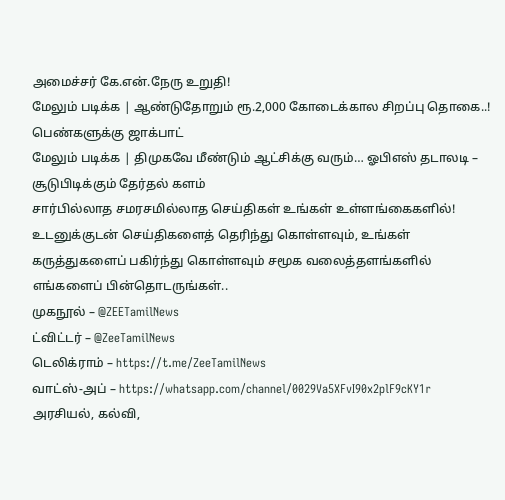அமைச்சர் கே.என்.நேரு உறுதி!
மேலும் படிக்க | ஆண்டுதோறும் ரூ.2,000 கோடைக்கால சிறப்பு தொகை..! பெண்களுக்கு ஜாக்பாட்
மேலும் படிக்க | திமுகவே மீண்டும் ஆட்சிக்கு வரும்… ஓபிஎஸ் தடாலடி – சூடுபிடிக்கும் தேர்தல் களம்
சார்பில்லாத சமரசமில்லாத செய்திகள் உங்கள் உள்ளங்கைகளில்!
உடனுக்குடன் செய்திகளைத் தெரிந்து கொள்ளவும், உங்கள் கருத்துகளைப் பகிர்ந்து கொள்ளவும் சமூக வலைத்தளங்களில் எங்களைப் பின்தொடருங்கள்..
முகநூல் – @ZEETamilNews
ட்விட்டர் – @ZeeTamilNews
டெலிக்ராம் – https://t.me/ZeeTamilNews
வாட்ஸ்-அப் – https://whatsapp.com/channel/0029Va5XFvI90x2plF9cKY1r
அரசியல், கல்வி,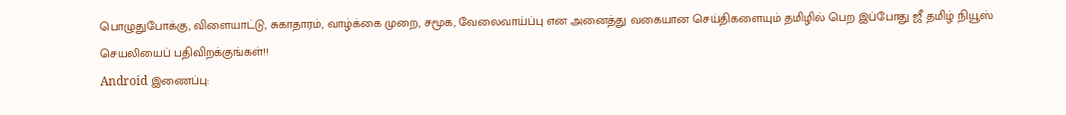பொழுதுபோக்கு, விளையாட்டு, சுகாதாரம், வாழ்க்கை முறை, சமூக, வேலைவாய்ப்பு என அனைத்து வகையான செய்திகளையும் தமிழில் பெற இப்போது ஜீ தமிழ் நியூஸ் செயலியைப் பதிவிறக்குங்கள்!!
Android இணைப்பு: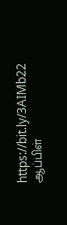https://bit.ly/3AIMb22
ஆப்பிள்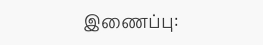இணைப்பு: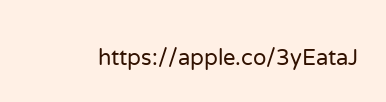https://apple.co/3yEataJ